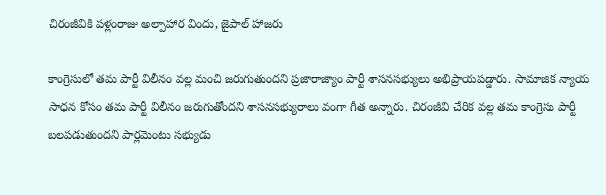చిరంజీవికి పళ్లంరాజు అల్పాహార విందు, జైపాల్ హాజరు

కాంగ్రెసులో తమ పార్టీ విలీనం వల్ల మంచి జరుగుతుందని ప్రజారాజ్యాం పార్టీ శాసనసభ్యులు అభిప్రాయపడ్డారు. సామాజిక న్యాయ సాధన కోసం తమ పార్టీ విలీనం జరుగుతోందని శాసనసభ్యురాలు వంగా గీత అన్నారు. చిరంజీవి చేరిక వల్ల తమ కాంగ్రెసు పార్టీ బలపడుతుందని పార్లమెంటు సభ్యుడు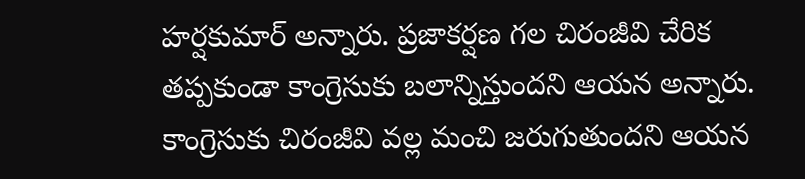హర్షకుమార్ అన్నారు. ప్రజాకర్షణ గల చిరంజీవి చేరిక తప్పకుండా కాంగ్రెసుకు బలాన్నిస్తుందని ఆయన అన్నారు. కాంగ్రెసుకు చిరంజీవి వల్ల మంచి జరుగుతుందని ఆయన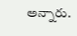అన్నారు.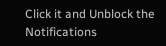Click it and Unblock the Notifications